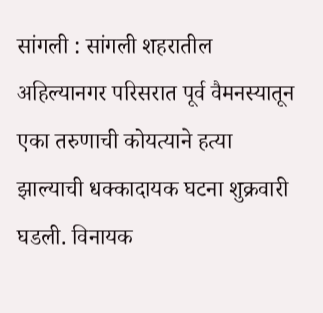सांगली : सांगली शहरातील अहिल्यानगर परिसरात पूर्व वैमनस्यातून एका तरुणाची कोयत्याने हत्या झाल्याची धक्कादायक घटना शुक्रवारी घडली. विनायक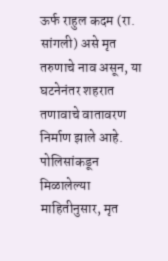ऊर्फ राहुल कदम (रा. सांगली) असे मृत तरुणाचे नाव असून, या घटनेनंतर शहरात तणावाचे वातावरण निर्माण झाले आहे.
पोलिसांकडून मिळालेल्या माहितीनुसार, मृत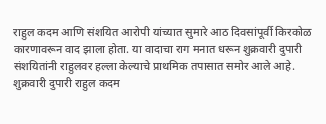राहुल कदम आणि संशयित आरोपी यांच्यात सुमारे आठ दिवसांपूर्वी किरकोळ कारणावरून वाद झाला होता. या वादाचा राग मनात धरून शुक्रवारी दुपारी संशयितांनी राहुलवर हल्ला केल्याचे प्राथमिक तपासात समोर आले आहे.
शुक्रवारी दुपारी राहुल कदम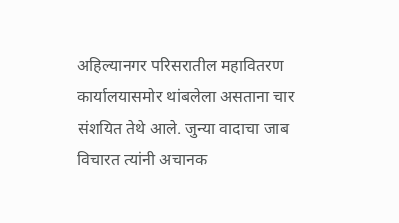अहिल्यानगर परिसरातील महावितरण कार्यालयासमोर थांबलेला असताना चार संशयित तेथे आले. जुन्या वादाचा जाब विचारत त्यांनी अचानक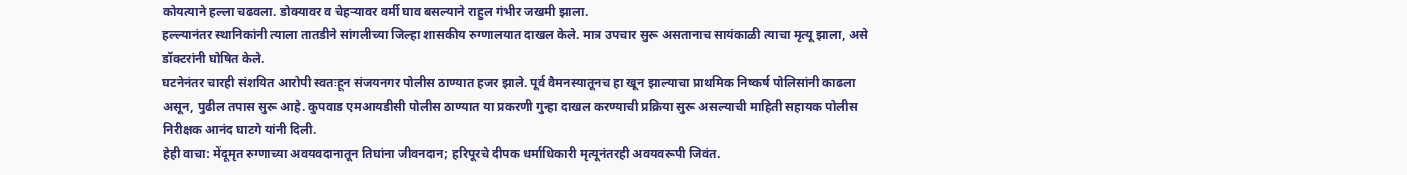कोयत्याने हल्ला चढवला. डोक्यावर व चेहऱ्यावर वर्मी घाव बसल्याने राहुल गंभीर जखमी झाला.
हल्ल्यानंतर स्थानिकांनी त्याला तातडीने सांगलीच्या जिल्हा शासकीय रुग्णालयात दाखल केले. मात्र उपचार सुरू असतानाच सायंकाळी त्याचा मृत्यू झाला, असे डॉक्टरांनी घोषित केले.
घटनेनंतर चारही संशयित आरोपी स्वतःहून संजयनगर पोलीस ठाण्यात हजर झाले. पूर्व वैमनस्यातूनच हा खून झाल्याचा प्राथमिक निष्कर्ष पोलिसांनी काढला असून, पुढील तपास सुरू आहे. कुपवाड एमआयडीसी पोलीस ठाण्यात या प्रकरणी गुन्हा दाखल करण्याची प्रक्रिया सुरू असल्याची माहिती सहायक पोलीस निरीक्षक आनंद घाटगे यांनी दिली.
हेही वाचा: मेंदूमृत रुग्णाच्या अवयवदानातून तिघांना जीवनदान; हरिपूरचे दीपक धर्माधिकारी मृत्यूनंतरही अवयवरूपी जिवंत.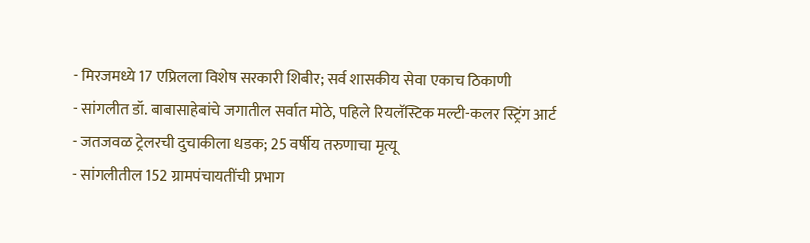- मिरजमध्ये 17 एप्रिलला विशेष सरकारी शिबीर; सर्व शासकीय सेवा एकाच ठिकाणी
- सांगलीत डॉ. बाबासाहेबांचे जगातील सर्वात मोठे, पहिले रियलॅस्टिक मल्टी-कलर स्ट्रिंग आर्ट
- जतजवळ ट्रेलरची दुचाकीला धडक; 25 वर्षीय तरुणाचा मृत्यू
- सांगलीतील 152 ग्रामपंचायतींची प्रभाग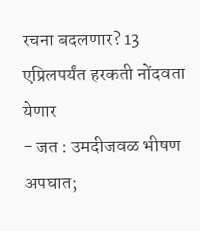रचना बदलणार? 13 एप्रिलपर्यंत हरकती नोंदवता येणार
- जत : उमदीजवळ भीषण अपघात;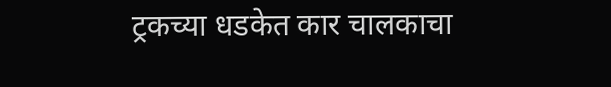ट्रकच्या धडकेत कार चालकाचा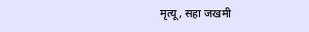मृत्यू, सहा जखमी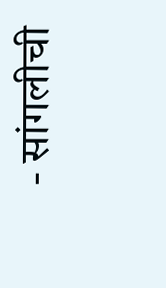- सांगलीची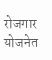रोजगार योजनेत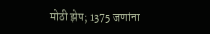मोठी झेप; 1375 जणांना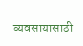व्यवसायासाठी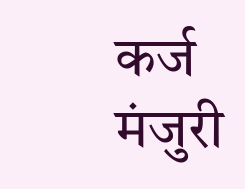कर्ज मंजुरी